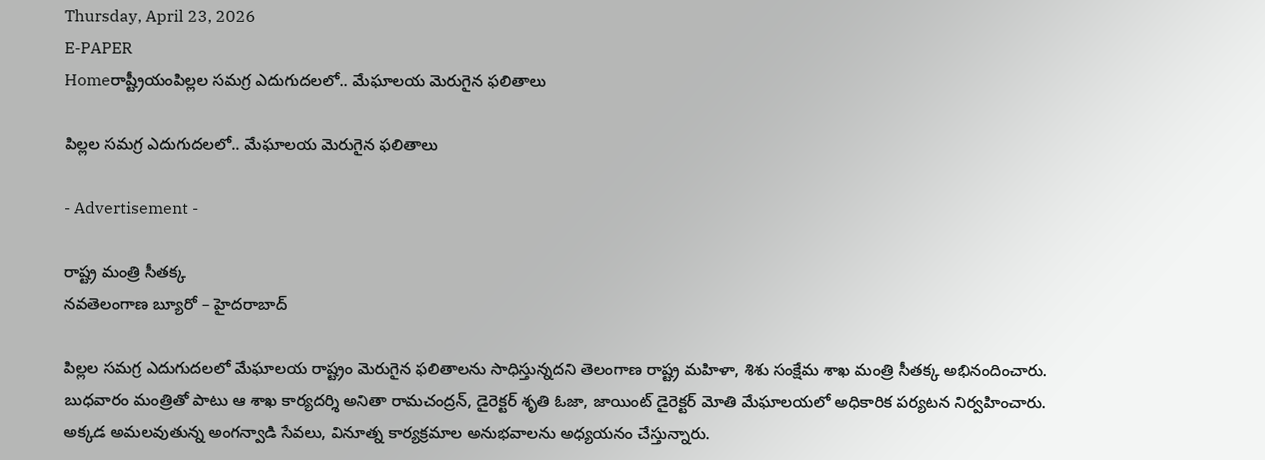Thursday, April 23, 2026
E-PAPER
Homeరాష్ట్రీయంపిల్లల సమగ్ర ఎదుగుదలలో.. మేఘాలయ మెరుగైన ఫలితాలు

పిల్లల సమగ్ర ఎదుగుదలలో.. మేఘాలయ మెరుగైన ఫలితాలు

- Advertisement -

రాష్ట్ర మంత్రి సీతక్క
నవతెలంగాణ బ్యూరో – హైదరాబాద్‌

పిల్లల సమగ్ర ఎదుగుదలలో మేఘాలయ రాష్ట్రం మెరుగైన ఫలితాలను సాధిస్తున్నదని తెలంగాణ రాష్ట్ర మహిళా, శిశు సంక్షేమ శాఖ మంత్రి సీతక్క అభినందించారు. బుధవారం మంత్రితో పాటు ఆ శాఖ కార్యదర్శి అనితా రామచంద్రన్‌, డైరెక్టర్‌ శృతి ఓజా, జాయింట్‌ డైరెక్టర్‌ మోతి మేఘాలయలో అధికారిక పర్యటన నిర్వహించారు. అక్కడ అమలవుతున్న అంగన్వాడి సేవలు, వినూత్న కార్యక్రమాల అనుభవాలను అధ్యయనం చేస్తున్నారు.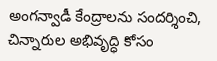అంగన్వాడీ కేంద్రాలను సందర్శించి, చిన్నారుల అభివృద్ధి కోసం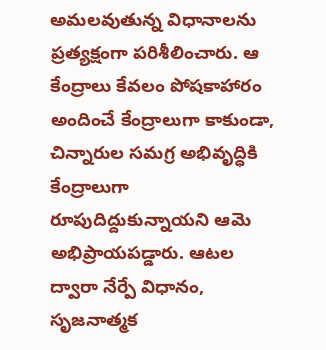అమలవుతున్న విధానాలను ప్రత్యక్షంగా పరిశీలించారు. ఆ కేంద్రాలు కేవలం పోషకాహారం అందించే కేంద్రాలుగా కాకుండా, చిన్నారుల సమగ్ర అభివృద్ధికి కేంద్రాలుగా రూపుదిద్దుకున్నాయని ఆమె అభిప్రాయపడ్డారు. ఆటల ద్వారా నేర్పే విధానం, సృజనాత్మక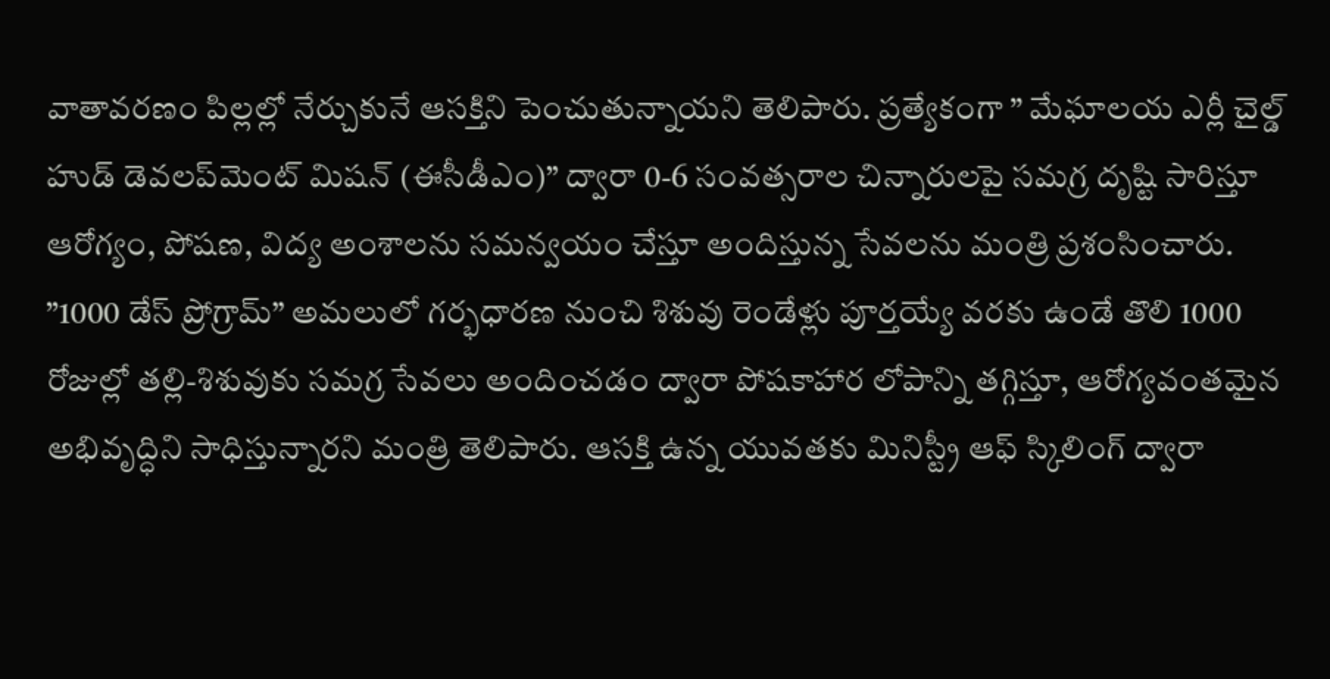వాతావరణం పిల్లల్లో నేర్చుకునే ఆసక్తిని పెంచుతున్నాయని తెలిపారు. ప్రత్యేకంగా ” మేఘాలయ ఎర్లీ చైల్డ్‌ హుడ్‌ డెవలప్‌మెంట్‌ మిషన్‌ (ఈసీడీఎం)” ద్వారా 0-6 సంవత్సరాల చిన్నారులపై సమగ్ర దృష్టి సారిస్తూ ఆరోగ్యం, పోషణ, విద్య అంశాలను సమన్వయం చేస్తూ అందిస్తున్న సేవలను మంత్రి ప్రశంసించారు.
”1000 డేస్‌ ప్రోగ్రామ్‌” అమలులో గర్భధారణ నుంచి శిశువు రెండేళ్లు పూర్తయ్యే వరకు ఉండే తొలి 1000 రోజుల్లో తల్లి-శిశువుకు సమగ్ర సేవలు అందించడం ద్వారా పోషకాహార లోపాన్ని తగ్గిస్తూ, ఆరోగ్యవంతమైన అభివృద్ధిని సాధిస్తున్నారని మంత్రి తెలిపారు. ఆసక్తి ఉన్న యువతకు మినిస్ట్రీ ఆఫ్‌ స్కిలింగ్‌ ద్వారా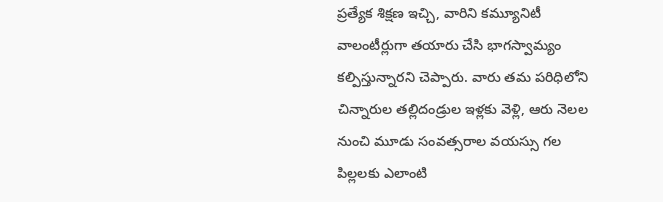ప్రత్యేక శిక్షణ ఇచ్చి, వారిని కమ్యూనిటీ వాలంటీర్లుగా తయారు చేసి భాగస్వామ్యం కల్పిస్తున్నారని చెప్పారు. వారు తమ పరిధిలోని చిన్నారుల తల్లిదండ్రుల ఇళ్లకు వెళ్లి, ఆరు నెలల నుంచి మూడు సంవత్సరాల వయస్సు గల పిల్లలకు ఎలాంటి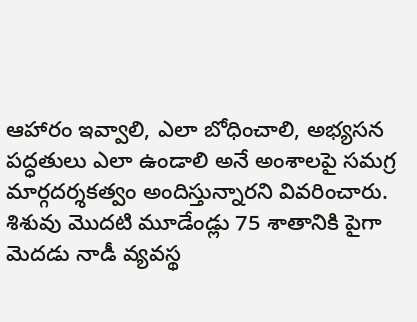ఆహారం ఇవ్వాలి, ఎలా బోధించాలి, అభ్యసన పద్ధతులు ఎలా ఉండాలి అనే అంశాలపై సమగ్ర మార్గదర్శకత్వం అందిస్తున్నారని వివరించారు. శిశువు మొదటి మూడేండ్లు 75 శాతానికి పైగా మెదడు నాడీ వ్యవస్థ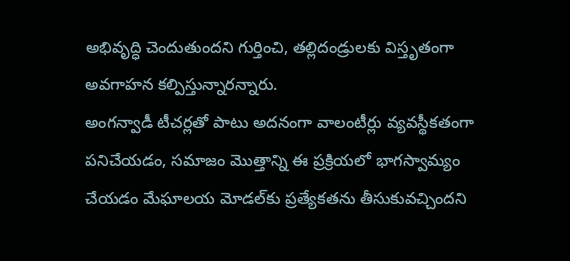అభివృద్ధి చెందుతుందని గుర్తించి, తల్లిదండ్రులకు విస్తృతంగా అవగాహన కల్పిస్తున్నారన్నారు.
అంగన్వాడీ టీచర్లతో పాటు అదనంగా వాలంటీర్లు వ్యవస్థీకతంగా పనిచేయడం, సమాజం మొత్తాన్ని ఈ ప్రక్రియలో భాగస్వామ్యం చేయడం మేఘాలయ మోడల్‌కు ప్రత్యేకతను తీసుకువచ్చిందని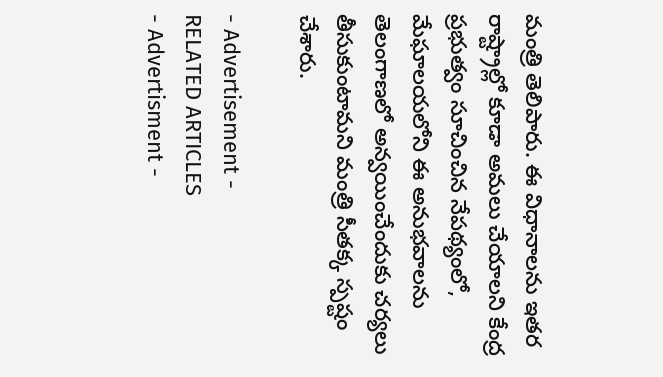మంత్రి తెలిపారు. ఈ విధానాలను ఇతర రాష్ట్రాల్లో కూడా అమలు చేయాలని కేంద్ర ప్రభుత్వం సూచించిన నేపథ్యంలో, మేఘాలయలోని ఈ అనుభవాలను తెలంగాణలో అన్వయించేందుకు చర్యలు తీసుకుంటామని మంత్రి సీతక్క స్పష్టం చేశారు.

- Advertisement -
RELATED ARTICLES
- Advertisment -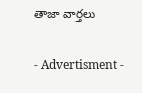తాజా వార్తలు

- Advertisment -